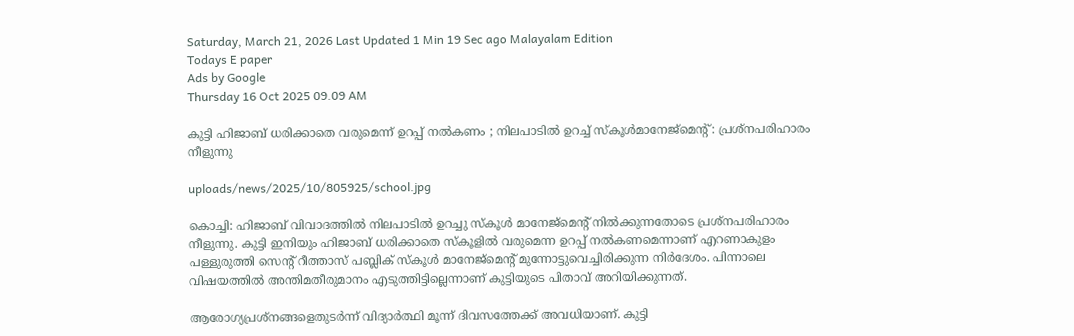Saturday, March 21, 2026 Last Updated 1 Min 19 Sec ago Malayalam Edition
Todays E paper
Ads by Google
Thursday 16 Oct 2025 09.09 AM

കുട്ടി ഹിജാബ് ധരിക്കാതെ വരുമെന്ന് ഉറപ്പ് നല്‍കണം ; നിലപാടില്‍ ഉറച്ച് സ്‌കൂള്‍മാനേജ്‌മെന്റ് : പ്രശ്‌നപരിഹാരം നീളുന്നു

uploads/news/2025/10/805925/school.jpg

കൊച്ചി: ഹിജാബ് വിവാദത്തില്‍ നിലപാടില്‍ ഉറച്ചു സ്‌കൂള്‍ മാനേജ്മെന്റ് നില്‍ക്കുന്നതോടെ പ്രശ്നപരിഹാരം നീളുന്നു. കുട്ടി ഇനിയും ഹിജാബ് ധരിക്കാതെ സ്‌കൂളില്‍ വരുമെന്ന ഉറപ്പ് നല്‍കണമെന്നാണ് എറണാകുളം പള്ളുരുത്തി സെന്റ് റീത്താസ് പബ്ലിക് സ്‌കൂള്‍ മാനേജ്മെന്റ് മുന്നോട്ടുവെച്ചിരിക്കുന്ന നിര്‍ദേശം. പിന്നാലെ വിഷയത്തില്‍ അന്തിമതീരുമാനം എടുത്തിട്ടില്ലെന്നാണ് കുട്ടിയുടെ പിതാവ് അറിയിക്കുന്നത്.

ആരോഗ്യപ്രശ്നങ്ങളെതുടര്‍ന്ന് വിദ്യാര്‍ത്ഥി മൂന്ന് ദിവസത്തേക്ക് അവധിയാണ്. കുട്ടി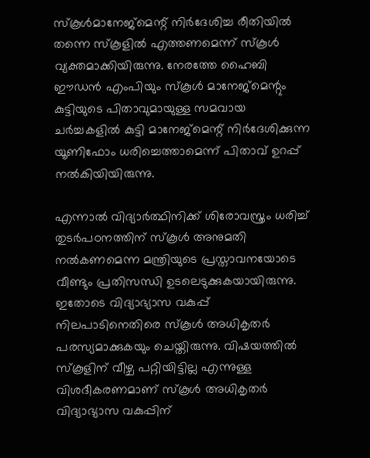സ്‌കൂള്‍മാനേജ്‌മെന്റ് നിര്‍ദേശിച്ച രീതിയില്‍ തന്നെ സ്‌കൂളില്‍ എത്തണമെന്ന് സ്‌കൂള്‍ വ്യക്തമാക്കിയിരുന്നു. നേരത്തേ ഹൈബി ഈഡന്‍ എംപിയും സ്‌കൂള്‍ മാനേജ്‌മെന്റും കുട്ടിയുടെ പിതാവുമായുള്ള സമവായ ചര്‍ച്ചകളില്‍ കുട്ടി മാനേജ്മെന്റ് നിര്‍ദേശിക്കുന്ന യൂണിഫോം ധരിച്ചെത്താമെന്ന് പിതാവ് ഉറപ്പ് നല്‍കിയിയിരുന്നു.

എന്നാല്‍ വിദ്യാര്‍ത്ഥിനിക്ക് ശിരോവസ്ത്രം ധരിച്ച് തുടര്‍പഠനത്തിന് സ്‌കൂള്‍ അനുമതി നല്‍കണമെന്ന മന്ത്രിയുടെ പ്രസ്താവനയോടെ വീണ്ടും പ്രതിസന്ധി ഉടലെടുക്കുകയായിരുന്നു. ഇതോടെ വിദ്യാഭ്യാസ വകുപ്പ് നിലപാടിനെതിരെ സ്‌കൂള്‍ അധികൃതര്‍ പരസ്യമാക്കുകയും ചെയ്തിരുന്നു. വിഷയത്തില്‍ സ്‌കൂളിന് വീഴ്ച പറ്റിയിട്ടില്ല എന്നുള്ള വിശദീകരണമാണ് സ്‌കൂള്‍ അധികൃതര്‍ വിദ്യാഭ്യാസ വകുപ്പിന്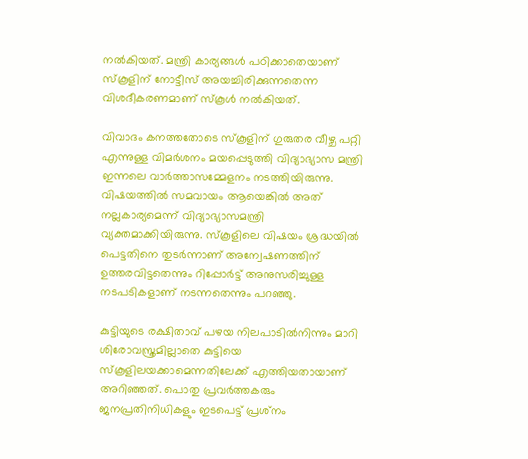നല്‍കിയത്. മന്ത്രി കാര്യങ്ങള്‍ പഠിക്കാതെയാണ് സ്‌കൂളിന് നോട്ടീസ് അയച്ചിരിക്കുന്നതെന്ന വിശദീകരണമാണ് സ്‌കൂള്‍ നല്‍കിയത്.

വിവാദം കനത്തതോടെ സ്‌കൂളിന് ഗുരുതര വീഴ്ച പറ്റി എന്നുള്ള വിമര്‍ശനം മയപ്പെടുത്തി വിദ്യാഭ്യാസ മന്ത്രി ഇന്നലെ വാര്‍ത്താസമ്മേളനം നടത്തിയിരുന്നു. വിഷയത്തില്‍ സമവായം ആയെങ്കില്‍ അത് നല്ലകാര്യമെന്ന് വിദ്യാഭ്യാസമന്ത്രി വ്യക്തമാക്കിയിരുന്നു. സ്‌കൂളിലെ വിഷയം ശ്രദ്ധയില്‍ പെട്ടതിനെ തുടര്‍ന്നാണ് അന്വേഷണത്തിന് ഉത്തരവിട്ടതെന്നും റിപ്പോര്‍ട്ട് അനുസരിച്ചുള്ള നടപടികളാണ് നടന്നതെന്നും പറഞ്ഞു.

കുട്ടിയുടെ രക്ഷിതാവ് പഴയ നിലപാടില്‍നിന്നും മാറി ശിരോവസ്ത്രമില്ലാതെ കുട്ടിയെ സ്‌കൂളിലയക്കാമെന്നതിലേക്ക് എത്തിയതായാണ് അറിഞ്ഞത്. പൊതു പ്രവര്‍ത്തകരും ജനപ്രതിനിധികളും ഇടപെട്ട് പ്രശ്‌നം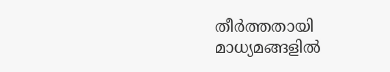തീര്‍ത്തതായി മാധ്യമങ്ങളില്‍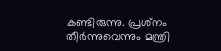കണ്ടിരുന്നു. പ്രശ്‌നം തീര്‍ന്നുവെന്നും മന്ത്രി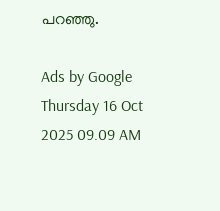പറഞ്ഞു.

Ads by Google
Thursday 16 Oct 2025 09.09 AM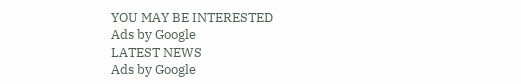YOU MAY BE INTERESTED
Ads by Google
LATEST NEWS
Ads by Google